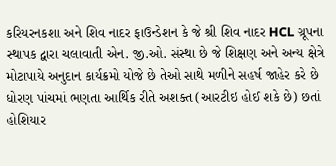કરિયરનકશા અને શિવ નાદર ફાઉન્ડેશન કે જે શ્રી શિવ નાદર HCL ગ્રૂપના સ્થાપક દ્વારા ચલાવાતી એન. જી.ઓ. સંસ્થા છે જે શિક્ષણ અને અન્ય ક્ષેત્રે મોટાપાયે અનુદાન કાર્યક્રમો યોજે છે તેઓ સાથે મળીને સહર્ષ જાહેર કરે છે ધોરણ પાંચમાં ભણતા આર્થિક રીતે અશક્ત (આરટીઇ હોઈ શકે છે) છતાં હોશિયાર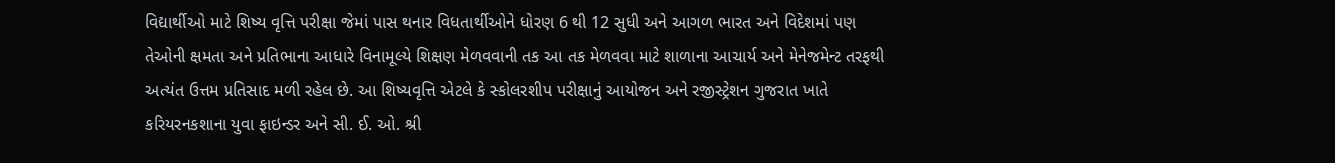વિદ્યાર્થીઓ માટે શિષ્ય વૃત્તિ પરીક્ષા જેમાં પાસ થનાર વિધતાર્થીઓને ધોરણ 6 થી 12 સુધી અને આગળ ભારત અને વિદેશમાં પણ તેઓની ક્ષમતા અને પ્રતિભાના આધારે વિનામૂલ્યે શિક્ષણ મેળવવાની તક આ તક મેળવવા માટે શાળાના આચાર્ય અને મેનેજમેન્ટ તરફથી અત્યંત ઉત્તમ પ્રતિસાદ મળી રહેલ છે. આ શિષ્યવૃત્તિ એટલે કે સ્કોલરશીપ પરીક્ષાનું આયોજન અને રજીસ્ટ્રેશન ગુજરાત ખાતે કરિયરનકશાના યુવા ફાઇન્ડર અને સી. ઈ. ઓ. શ્રી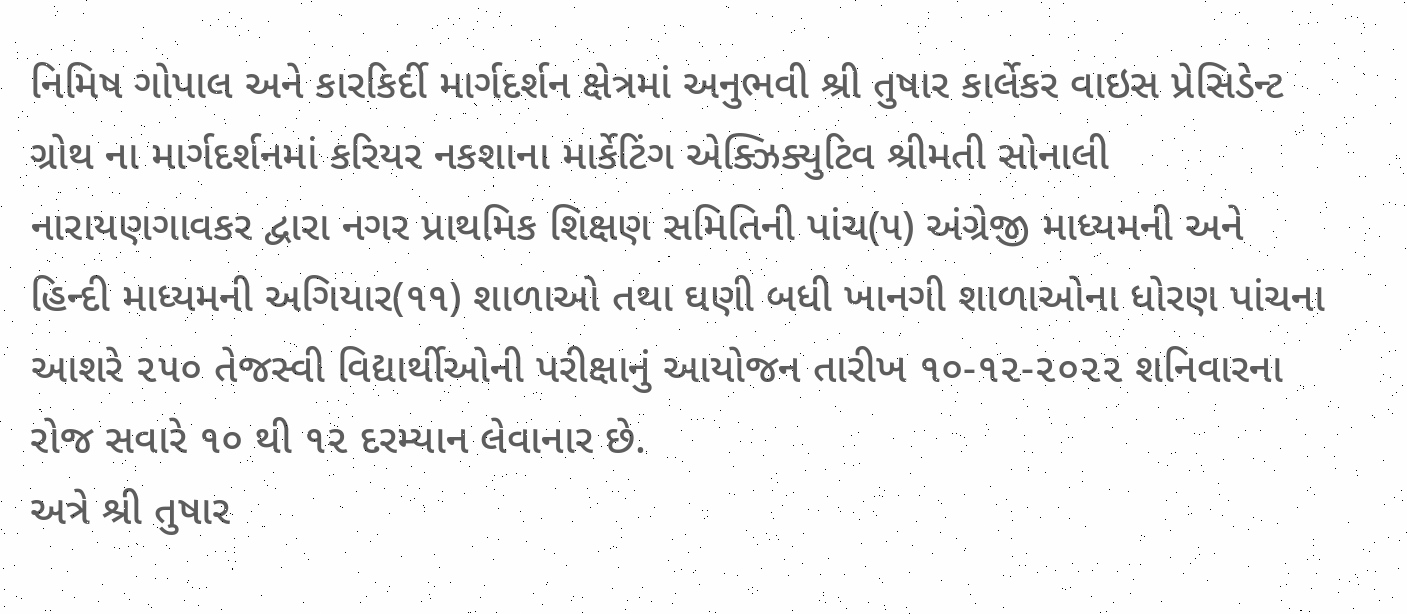નિમિષ ગોપાલ અને કારકિર્દી માર્ગદર્શન ક્ષેત્રમાં અનુભવી શ્રી તુષાર કાર્લેકર વાઇસ પ્રેસિડેન્ટ ગ્રોથ ના માર્ગદર્શનમાં કરિયર નકશાના માર્કેટિંગ એક્ઝિક્યુટિવ શ્રીમતી સોનાલી નારાયણગાવકર દ્વારા નગર પ્રાથમિક શિક્ષણ સમિતિની પાંચ(૫) અંગ્રેજી માધ્યમની અને હિન્દી માધ્યમની અગિયાર(૧૧) શાળાઓ તથા ઘણી બધી ખાનગી શાળાઓના ધોરણ પાંચના આશરે ૨૫૦ તેજસ્વી વિદ્યાર્થીઓની પરીક્ષાનું આયોજન તારીખ ૧૦-૧૨-૨૦૨૨ શનિવારના રોજ સવારે ૧૦ થી ૧૨ દરમ્યાન લેવાનાર છે.
અત્રે શ્રી તુષાર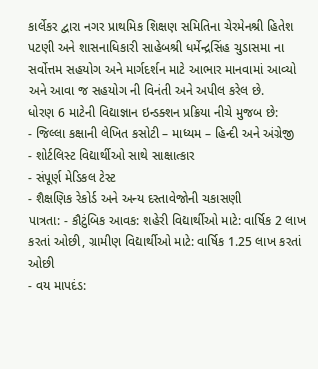કાર્લેકર દ્વારા નગર પ્રાથમિક શિક્ષણ સમિતિના ચેરમેનશ્રી હિતેશ પટણી અને શાસનાધિકારી સાહેબશ્રી ધર્મેન્દ્રસિંહ ચુડાસમા ના સર્વોત્તમ સહયોગ અને માર્ગદર્શન માટે આભાર માનવામાં આવ્યો અને આવા જ સહયોગ ની વિનંતી અને અપીલ કરેલ છે.
ધોરણ 6 માટેની વિદ્યાજ્ઞાન ઇન્ડક્શન પ્રક્રિયા નીચે મુજબ છે:
- જિલ્લા કક્ષાની લેખિત કસોટી – માધ્યમ – હિન્દી અને અંગ્રેજી
- શોર્ટલિસ્ટ વિદ્યાર્થીઓ સાથે સાક્ષાત્કાર
- સંપૂર્ણ મેડિકલ ટેસ્ટ
- શૈક્ષણિક રેકોર્ડ અને અન્ય દસ્તાવેજોની ચકાસણી
પાત્રતા: - કૌટુંબિક આવક: શહેરી વિદ્યાર્થીઓ માટે: વાર્ષિક 2 લાખ કરતાં ઓછી, ગ્રામીણ વિદ્યાર્થીઓ માટે: વાર્ષિક 1.25 લાખ કરતાં ઓછી
- વય માપદંડ: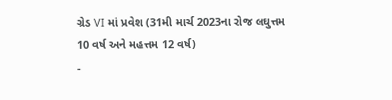ગ્રેડ VI માં પ્રવેશ (31મી માર્ચ 2023ના રોજ લઘુત્તમ 10 વર્ષ અને મહત્તમ 12 વર્ષ)
-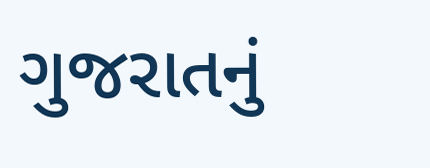ગુજરાતનું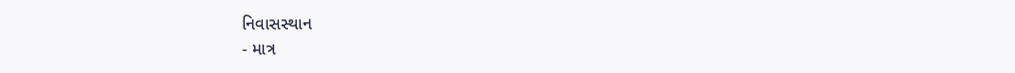નિવાસસ્થાન
- માત્ર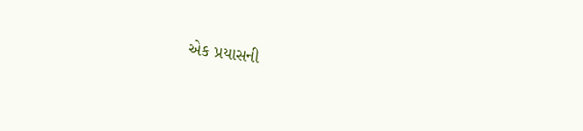એક પ્રયાસની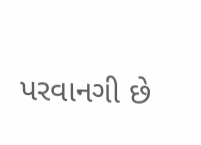પરવાનગી છે